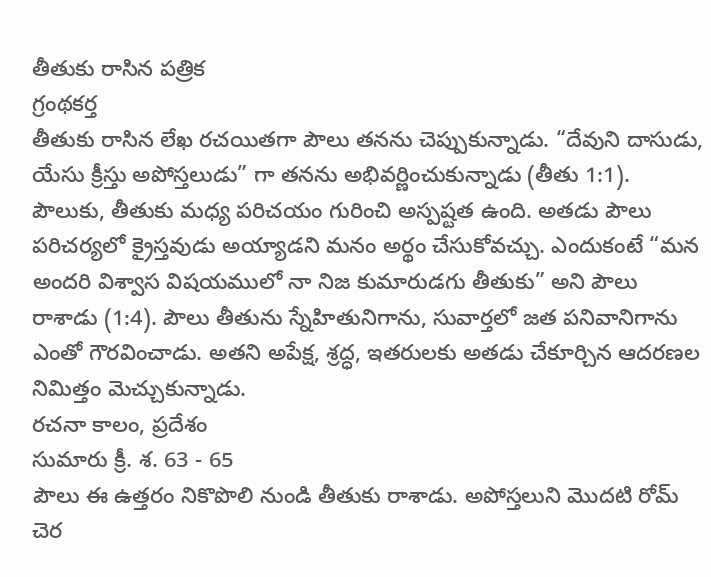తీతుకు రాసిన పత్రిక
గ్రంథకర్త
తీతుకు రాసిన లేఖ రచయితగా పౌలు తనను చెప్పుకున్నాడు. “దేవుని దాసుడు, యేసు క్రీస్తు అపోస్తలుడు” గా తనను అభివర్ణించుకున్నాడు (తీతు 1:1). పౌలుకు, తీతుకు మధ్య పరిచయం గురించి అస్పష్టత ఉంది. అతడు పౌలు పరిచర్యలో క్రైస్తవుడు అయ్యాడని మనం అర్థం చేసుకోవచ్చు. ఎందుకంటే “మన అందరి విశ్వాస విషయములో నా నిజ కుమారుడగు తీతుకు” అని పౌలు రాశాడు (1:4). పౌలు తీతును స్నేహితునిగాను, సువార్తలో జత పనివానిగాను ఎంతో గౌరవించాడు. అతని అపేక్ష, శ్రద్ధ, ఇతరులకు అతడు చేకూర్చిన ఆదరణల నిమిత్తం మెచ్చుకున్నాడు.
రచనా కాలం, ప్రదేశం
సుమారు క్రీ. శ. 63 - 65
పౌలు ఈ ఉత్తరం నికొపొలి నుండి తీతుకు రాశాడు. అపోస్తలుని మొదటి రోమ్ చెర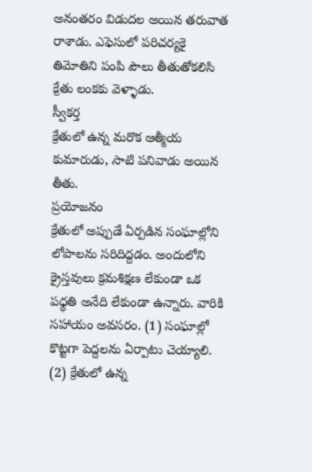అనంతరం విడుదల అయిన తరువాత రాశాడు. ఎఫెసులో పరిచర్యకై తిమోతిని పంపి పౌలు తీతుతోకలిసి క్రేతు లంకకు వెళ్ళాడు.
స్వీకర్త
క్రేతులో ఉన్న మరొక ఆత్మీయ కుమారుడు, సాటి పనివాడు అయిన తీతు.
ప్రయోజనం
క్రేతులో అప్పుడే ఏర్పడిన సంఘాల్లోని లోపాలను సరిదిద్దడం. అందులోని క్రైస్తవులు క్రమశిక్షణ లేకుండా ఒక పధ్ధతి అనేది లేకుండా ఉన్నారు. వారికి సహాయం అవసరం. (1) సంఘాల్లో కొట్టగా పెద్దలను ఏర్పాటు చెయ్యాలి. (2) క్రేతులో ఉన్న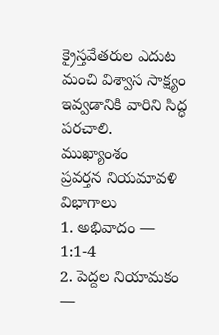క్రైస్తవేతరుల ఎదుట మంచి విశ్వాస సాక్ష్యం ఇవ్వడానికి వారిని సిద్ధ పరచాలి.
ముఖ్యాంశం
ప్రవర్తన నియమావళి
విభాగాలు
1. అభివాదం — 1:1-4
2. పెద్దల నియామకం —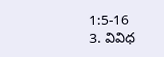1:5-16
3. వివిధ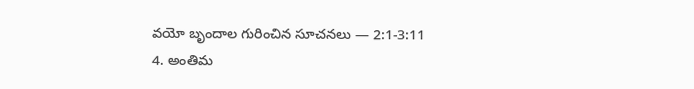వయో బృందాల గురించిన సూచనలు — 2:1-3:11
4. అంతిమ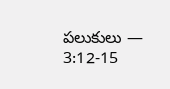పలుకులు — 3:12-15